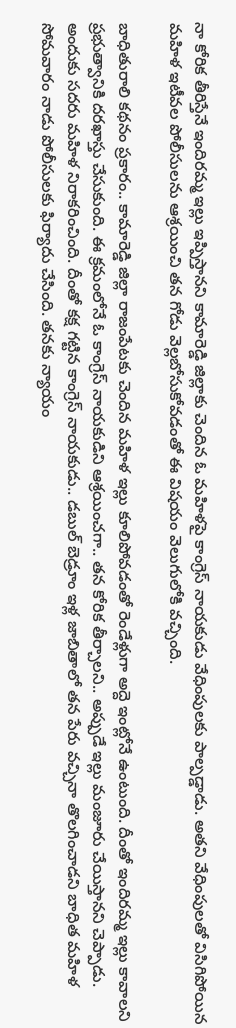నా కోరిక తీరిస్తేనే ఇందిరమ్మ ఇల్లు ఇప్పిస్తానని కామారెడ్డి జిల్లాకు చెందిన ఓ మహిళపై కాంగ్రెస్ నాయకుడు వేధింపులకు పాల్పడ్డాడు. అతని వేధింపులతో విసిగిపోయిన మహిళ ఇటీవల పోలీసులను ఆశ్రయించి తన గోడు వెల్లబోసుకోవడంతో ఈ విషయం వెలుగులోకి వచ్చింది.

బాధితురాలి కథనం ప్రకారం.. కామారెడ్డి జిల్లా రాజంపేటకు చెందిన మహిళ ఇల్లు కూలిపోవడంతో రెండేళ్లుగా అద్దె ఇంట్లోనే ఉంటుంది. దీంతో ఇందిరమ్మ ఇల్లు కావాలని ప్రభుత్వానికి దరఖాస్తు చేసుకుంది. ఈ క్రమంలోనే ఓ కాంగ్రెస్ నాయకుడిని ఆశ్రయించగా.. తన కోరిక తీర్చాలని.. అప్పుడే ఇల్లు మంజూరు చేయిస్తానని చెప్పాడు. అందుకు సదరు మహిళ నిరాకరించింది. దీంతో కక్ష గట్టిన కాంగ్రెస్ నాయకుడు.. డబుల్ బెడ్రూం ఇళ్ల జాబితాలో తన పేరు వచ్చినా తొలగించాడని బాధిత మహిళ సోమవారం నాడు పోలీసులకు ఫిర్యాదు చేసింది. తనకు న్యాయం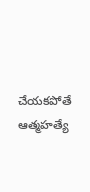చేయకపోతే ఆత్మహత్యే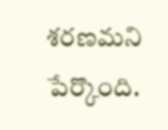శరణమని పేర్కొంది.